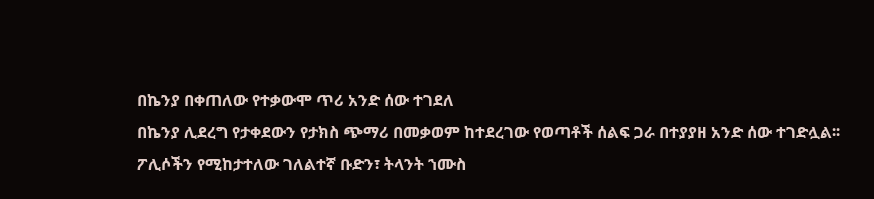በኬንያ በቀጠለው የተቃውሞ ጥሪ አንድ ሰው ተገደለ
በኬንያ ሊደረግ የታቀደውን የታክስ ጭማሪ በመቃወም ከተደረገው የወጣቶች ሰልፍ ጋራ በተያያዘ አንድ ሰው ተገድሏል፡፡
ፖሊሶችን የሚከታተለው ገለልተኛ ቡድን፣ ትላንት ኀሙስ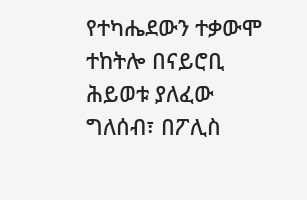የተካሔደውን ተቃውሞ ተከትሎ በናይሮቢ ሕይወቱ ያለፈው ግለሰብ፣ በፖሊስ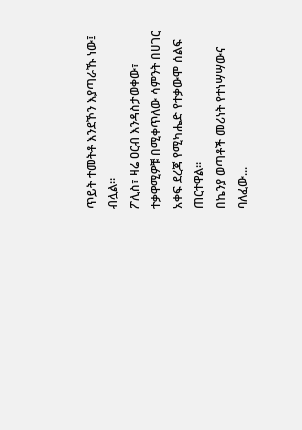ጥይት ተመትቶ እንደኾን እያጣራኹ ነው፤ ብሏል።
ፖሊስ፣ ዛሬ ዐርብ እንዳስታወቀው፣ ተቃዋሚዎቹ በሚቀጥለው ሳምንት በሀገር አቀፍ ደረጃ የሚካሔድ የተቃውሞ ሰልፍ ጠርተዋል፡፡
በኬንያ ወጣቶች መሪነት የተነሣሣውና ባለፈው...